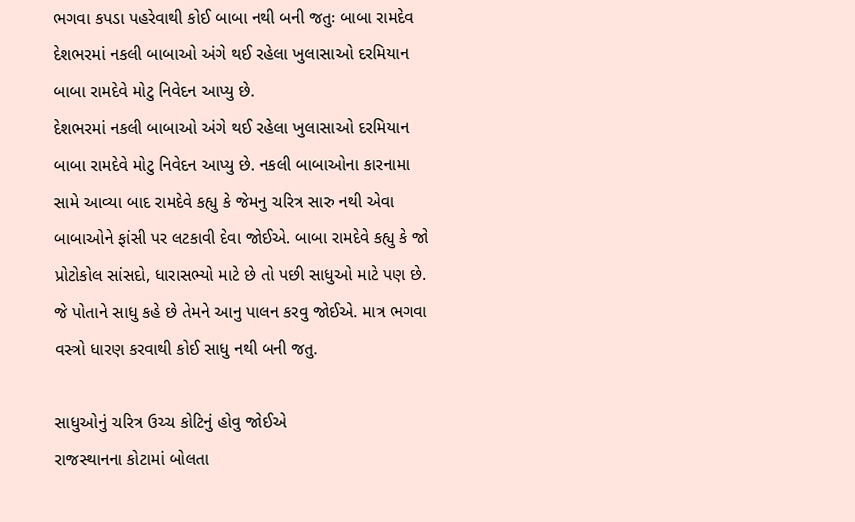ભગવા કપડા પહરેવાથી કોઈ બાબા નથી બની જતુઃ બાબા રામદેવ
દેશભરમાં નકલી બાબાઓ અંગે થઈ રહેલા ખુલાસાઓ દરમિયાન બાબા રામદેવે મોટુ નિવેદન આપ્યુ છે.
દેશભરમાં નકલી બાબાઓ અંગે થઈ રહેલા ખુલાસાઓ દરમિયાન બાબા રામદેવે મોટુ નિવેદન આપ્યુ છે. નકલી બાબાઓના કારનામા સામે આવ્યા બાદ રામદેવે કહ્યુ કે જેમનુ ચરિત્ર સારુ નથી એવા બાબાઓને ફાંસી પર લટકાવી દેવા જોઈએ. બાબા રામદેવે કહ્યુ કે જો પ્રોટોકોલ સાંસદો, ધારાસભ્યો માટે છે તો પછી સાધુઓ માટે પણ છે. જે પોતાને સાધુ કહે છે તેમને આનુ પાલન કરવુ જોઈએ. માત્ર ભગવા વસ્ત્રો ધારણ કરવાથી કોઈ સાધુ નથી બની જતુ.

સાધુઓનું ચરિત્ર ઉચ્ચ કોટિનું હોવુ જોઈએ
રાજસ્થાનના કોટામાં બોલતા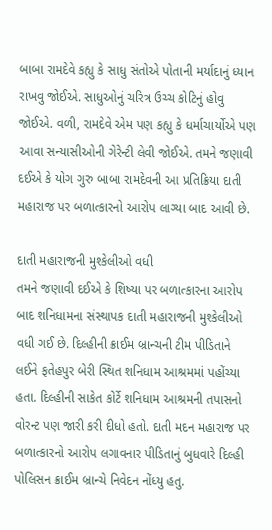બાબા રામદેવે કહ્યુ કે સાધુ સંતોએ પોતાની મર્યાદાનું ધ્યાન રાખવુ જોઈએ. સાધુઓનું ચરિત્ર ઉચ્ચ કોટિનું હોવુ જોઈએ. વળી, રામદેવે એમ પણ કહ્યુ કે ધર્માચાર્યોએ પણ આવા સન્યાસીઓની ગેરેન્ટી લેવી જોઈએ. તમને જણાવી દઈએ કે યોગ ગુરુ બાબા રામદેવની આ પ્રતિક્રિયા દાતી મહારાજ પર બળાત્કારનો આરોપ લાગ્યા બાદ આવી છે.

દાતી મહારાજની મુશ્કેલીઓ વધી
તમને જણાવી દઈએ કે શિષ્યા પર બળાત્કારના આરોપ બાદ શનિધામના સંસ્થાપક દાતી મહારાજની મુશ્કેલીઓ વધી ગઈ છે. દિલ્હીની ક્રાઈમ બ્રાન્ચની ટીમ પીડિતાને લઈને ફતેહપુર બેરી સ્થિત શનિધામ આશ્રમમાં પહોંચ્યા હતા. દિલ્હીની સાકેત કોર્ટે શનિધામ આશ્રમની તપાસનો વોરન્ટ પણ જારી કરી દીધો હતો. દાતી મદન મહારાજ પર બળાત્કારનો આરોપ લગાવનાર પીડિતાનું બુધવારે દિલ્હી પોલિસન ક્રાઈમ બ્રાન્ચે નિવેદન નોંધ્યુ હતુ.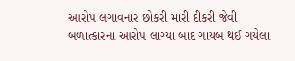આરોપ લગાવનાર છોકરી મારી દીકરી જેવી
બળાત્કારના આરોપ લાગ્યા બાદ ગાયબ થઈ ગયેલા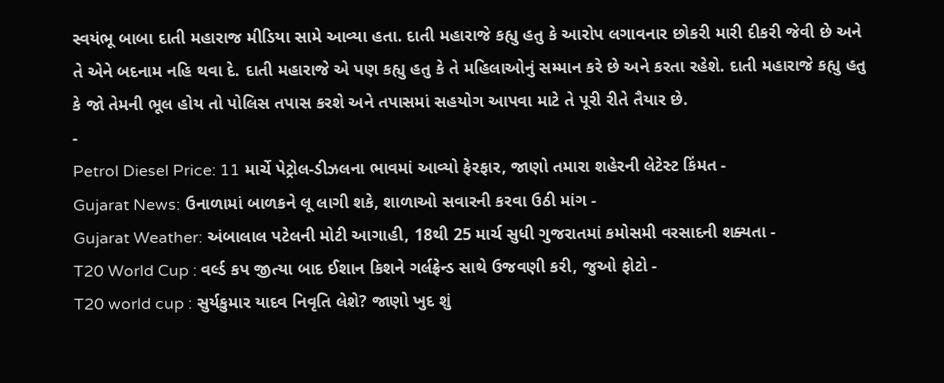સ્વયંભૂ બાબા દાતી મહારાજ મીડિયા સામે આવ્યા હતા. દાતી મહારાજે કહ્યુ હતુ કે આરોપ લગાવનાર છોકરી મારી દીકરી જેવી છે અને તે એને બદનામ નહિ થવા દે. દાતી મહારાજે એ પણ કહ્યુ હતુ કે તે મહિલાઓનું સમ્માન કરે છે અને કરતા રહેશે. દાતી મહારાજે કહ્યુ હતુ કે જો તેમની ભૂલ હોય તો પોલિસ તપાસ કરશે અને તપાસમાં સહયોગ આપવા માટે તે પૂરી રીતે તૈયાર છે.
-
Petrol Diesel Price: 11 માર્ચે પેટ્રોલ-ડીઝલના ભાવમાં આવ્યો ફેરફાર, જાણો તમારા શહેરની લેટેસ્ટ કિંમત -
Gujarat News: ઉનાળામાં બાળકને લૂ લાગી શકે, શાળાઓ સવારની કરવા ઉઠી માંગ -
Gujarat Weather: અંબાલાલ પટેલની મોટી આગાહી, 18થી 25 માર્ચ સુધી ગુજરાતમાં કમોસમી વરસાદની શક્યતા -
T20 World Cup : વર્લ્ડ કપ જીત્યા બાદ ઈશાન કિશને ગર્લફ્રેન્ડ સાથે ઉજવણી કરી, જુઓ ફોટો -
T20 world cup : સુર્યકુમાર યાદવ નિવૃતિ લેશે? જાણો ખુદ શું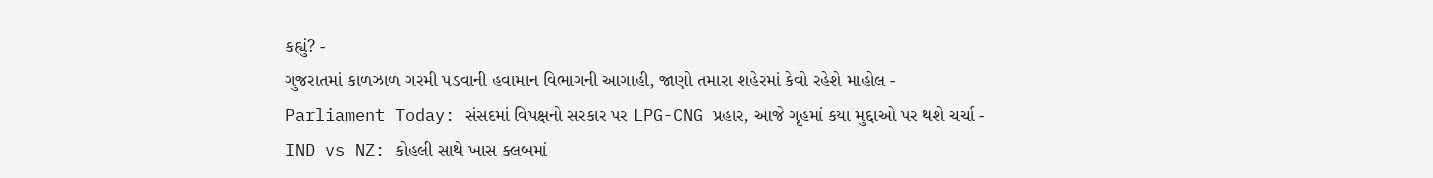કહ્યું? -
ગુજરાતમાં કાળઝાળ ગરમી પડવાની હવામાન વિભાગની આગાહી, જાણો તમારા શહેરમાં કેવો રહેશે માહોલ -
Parliament Today: સંસદમાં વિપક્ષનો સરકાર પર LPG-CNG પ્રહાર, આજે ગૃહમાં કયા મુદ્દાઓ પર થશે ચર્ચા -
IND vs NZ: કોહલી સાથે ખાસ ક્લબમાં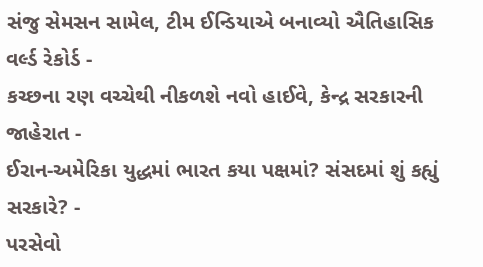સંજુ સેમસન સામેલ, ટીમ ઈન્ડિયાએ બનાવ્યો ઐતિહાસિક વર્લ્ડ રેકોર્ડ -
કચ્છના રણ વચ્ચેથી નીકળશે નવો હાઈવે, કેન્દ્ર સરકારની જાહેરાત -
ઈરાન-અમેરિકા યુદ્ધમાં ભારત કયા પક્ષમાં? સંસદમાં શું કહ્યું સરકારે? -
પરસેવો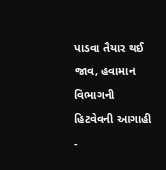પાડવા તૈયાર થઈ જાવ, હવામાન વિભાગની હિટવેવની આગાહી -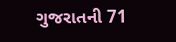ગુજરાતની 71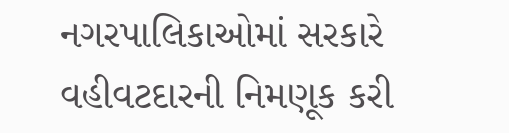નગરપાલિકાઓમાં સરકારે વહીવટદારની નિમણૂક કરી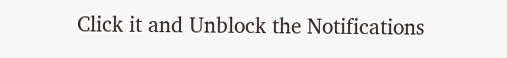Click it and Unblock the Notifications